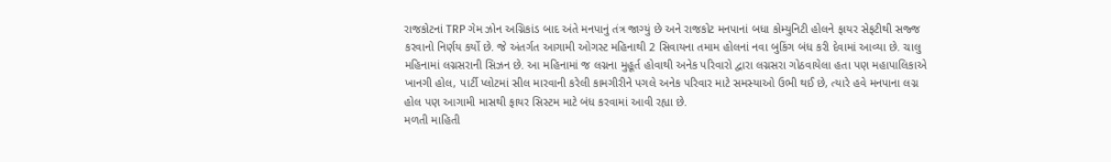રાજકોટનાં TRP ગેમ ઝોન અગ્નિકાંડ બાદ અંતે મનપાનું તંત્ર જાગ્યું છે અને રાજકોટ મનપાનાં બધા કોમ્યુનિટી હોલને ફાયર સેફટીથી સજ્જ કરવાનો નિર્ણય કર્યો છે. જે અંતર્ગત આગામી ઓગસ્ટ મહિનાથી 2 સિવાયના તમામ હોલનાં નવા બુકિંગ બંધ કરી દેવામાં આવ્યા છે. ચાલુ મહિનામાં લગ્નસરાની સિઝન છે. આ મહિનામાં જ લગ્નના મુહૂર્ત હોવાથી અનેક પરિવારો દ્વારા લગ્નસરા ગોઠવાયેલા હતા પણ મહાપાલિકાએ ખાનગી હોલ, પાર્ટી પ્લોટમાં સીલ મારવાની કરેલી કામગીરીને પગલે અનેક પરિવાર માટે સમસ્યાઓ ઉભી થઈ છે, ત્યારે હવે મનપાના લગ્ન હોલ પણ આગામી માસથી ફાયર સિસ્ટમ માટે બંધ કરવામાં આવી રહ્યા છે.
મળતી માહિતી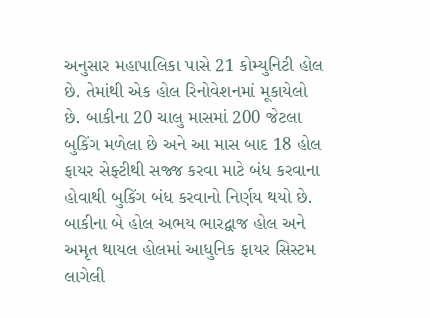અનુસાર મહાપાલિકા પાસે 21 કોમ્યુનિટી હોલ છે. તેમાંથી એક હોલ રિનોવેશનમાં મૂકાયેલો છે. બાકીના 20 ચાલુ માસમાં 200 જેટલા બુકિંગ મળેલા છે અને આ માસ બાદ 18 હોલ ફાયર સેફ્ટીથી સજ્જ કરવા માટે બંધ કરવાના હોવાથી બુકિંગ બંધ કરવાનો નિર્ણય થયો છે. બાકીના બે હોલ અભય ભારદ્વાજ હોલ અને અમૃત થાયલ હોલમાં આધુનિક ફાયર સિસ્ટમ લાગેલી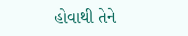હોવાથી તેને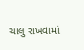ચાલુ રાખવામાં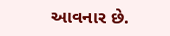આવનાર છે.